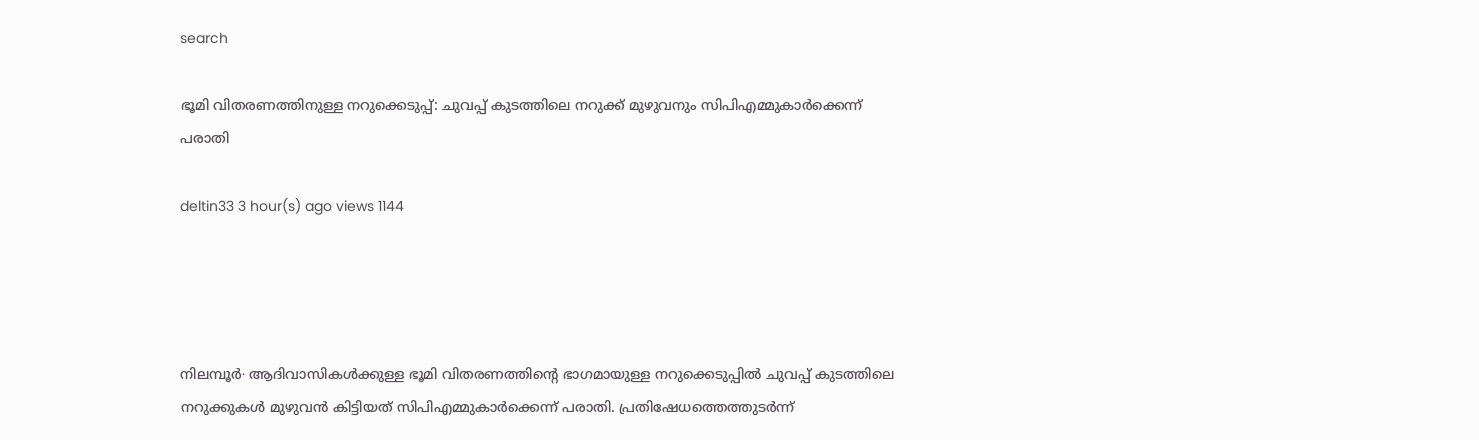search

ഭൂമി വിതരണത്തിനുള്ള നറുക്കെടുപ്പ്: ചുവപ്പ് കുടത്തിലെ നറുക്ക് മുഴുവനും സിപിഎമ്മുകാർക്കെന്ന് പരാതി

deltin33 3 hour(s) ago views 1144




നിലമ്പൂർ∙ ആദിവാസികൾക്കുള്ള ഭൂമി വിതരണത്തിന്റെ ഭാഗമായുള്ള നറുക്കെടുപ്പിൽ ചുവപ്പ് കുടത്തിലെ നറുക്കുകൾ മുഴുവൻ കിട്ടിയത് സിപിഎമ്മുകാർക്കെന്ന് പരാതി. പ്രതിഷേധത്തെത്തുടർന്ന്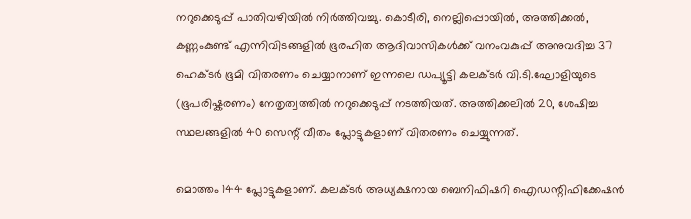നറുക്കെടുപ്പ് പാതിവഴിയിൽ നിർത്തിവച്ചു. കൊടീരി, നെല്ലിപ്പൊയിൽ, അത്തിക്കൽ, കണ്ണംകുണ്ട് എന്നിവിടങ്ങളിൽ ഭൂരഹിത ആദിവാസികൾക്ക് വനംവകുപ്പ് അനുവദിച്ച 37 ഹെക്ടർ ഭൂമി വിതരണം ചെയ്യാനാണ് ഇന്നലെ ഡപ്യൂട്ടി കലക്ടർ വി.ടി.ഘോളിയുടെ (ഭൂപരിഷ്കരണം) നേതൃത്വത്തിൽ നറുക്കെടുപ്പ് നടത്തിയത്. അത്തിക്കലിൽ 20, ശേഷിച്ച സ്ഥലങ്ങളിൽ 40 സെന്റ് വീതം പ്ലോട്ടുകളാണ് വിതരണം ചെയ്യുന്നത്.

മൊത്തം 144 പ്ലോട്ടുകളാണ്. കലക്ടർ അധ്യക്ഷനായ ബെനിഫിഷറി ഐഡന്റിഫിക്കേഷൻ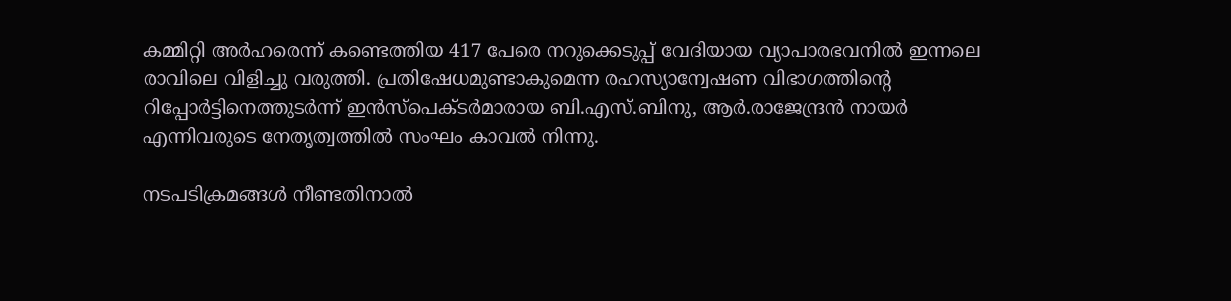കമ്മിറ്റി അർഹരെന്ന് കണ്ടെത്തിയ 417 പേരെ നറുക്കെടുപ്പ് വേദിയായ വ്യാപാരഭവനിൽ ഇന്നലെ രാവിലെ വിളിച്ചു വരുത്തി. പ്രതിഷേധമുണ്ടാകുമെന്ന രഹസ്യാന്വേഷണ വിഭാഗത്തിന്റെ റിപ്പോർട്ടിനെത്തുടർന്ന് ഇൻസ്പെക്ടർമാരായ ബി.എസ്.ബിനു, ആർ.രാജേന്ദ്രൻ നായർ എന്നിവരുടെ നേതൃത്വത്തിൽ സംഘം കാവൽ നിന്നു.

നടപടിക്രമങ്ങൾ നീണ്ടതിനാൽ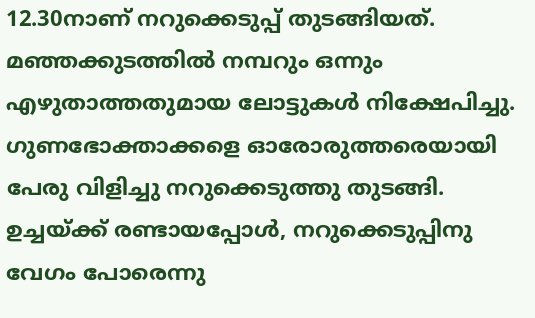12.30നാണ് നറുക്കെടുപ്പ് തുടങ്ങിയത്. മഞ്ഞക്കുടത്തിൽ നമ്പറും ഒന്നും എഴുതാത്തതുമായ ലോട്ടുകൾ നിക്ഷേപിച്ചു. ഗുണഭോക്താക്കളെ ഓരോരുത്തരെയായി പേരു വിളിച്ചു നറുക്കെടുത്തു തുടങ്ങി. ഉച്ചയ്ക്ക് രണ്ടായപ്പോൾ, നറുക്കെടുപ്പിനു വേഗം പോരെന്നു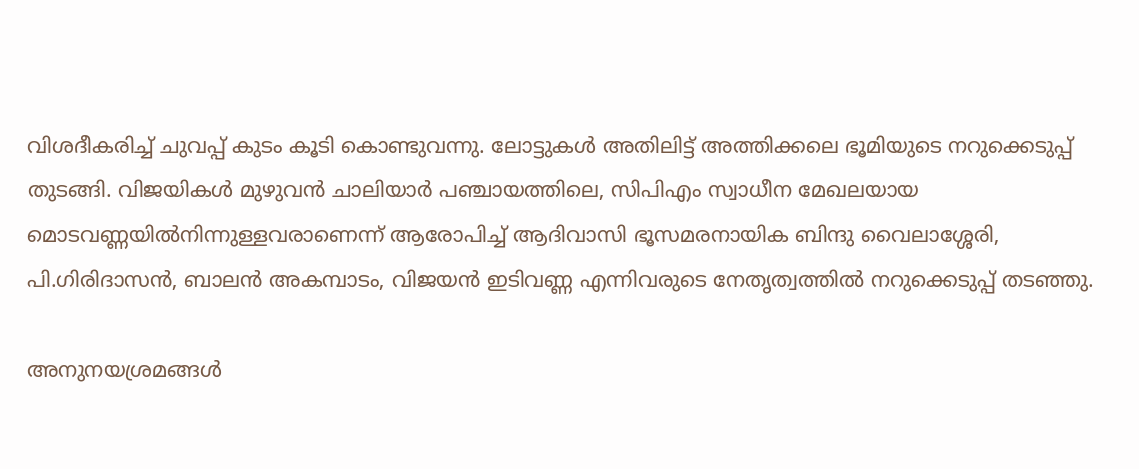വിശദീകരിച്ച് ചുവപ്പ് കുടം കൂടി കൊണ്ടുവന്നു. ലോട്ടുകൾ അതിലിട്ട് അത്തിക്കലെ ഭൂമിയുടെ നറുക്കെടുപ്പ് തുടങ്ങി. വിജയികൾ മുഴുവൻ ചാലിയാർ പഞ്ചായത്തിലെ, സിപിഎം സ്വാധീന മേഖലയായ മൊടവണ്ണയിൽനിന്നുള്ളവരാണെന്ന് ആരോപിച്ച് ആദിവാസി ഭൂസമരനായിക ബിന്ദു വൈലാശ്ശേരി, പി.ഗിരിദാസൻ, ബാലൻ അകമ്പാടം, വിജയൻ ഇടിവണ്ണ എന്നിവരുടെ നേതൃത്വത്തിൽ നറുക്കെടുപ്പ് തടഞ്ഞു.

അനുനയശ്രമങ്ങൾ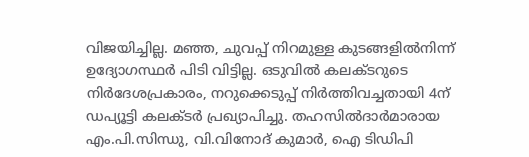വിജയിച്ചില്ല. മഞ്ഞ, ചുവപ്പ് നിറമുള്ള കുടങ്ങളിൽനിന്ന് ഉദ്യോഗസ്ഥർ പിടി വിട്ടില്ല. ഒടുവിൽ കലക്ടറുടെ നിർദേശപ്രകാരം, നറുക്കെടുപ്പ് നിർത്തിവച്ചതായി 4ന് ഡപ്യൂട്ടി കലക്ടർ പ്രഖ്യാപിച്ചു. തഹസിൽദാർമാരായ എം.പി.സിന്ധു, വി.വിനോദ് കുമാർ, ഐ ടിഡിപി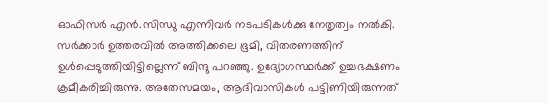ഓഫിസർ എൻ.സിന്ധു എന്നിവർ നടപടികൾക്കു നേതൃത്വം നൽകി. സർക്കാർ ഉത്തരവിൽ അത്തിക്കലെ ഭൂമി, വിതരണത്തിന് ഉൾപ്പെടുത്തിയിട്ടില്ലെന്ന് ബിന്ദു പറഞ്ഞു. ഉദ്യോഗസ്ഥർക്ക് ഉച്ചഭക്ഷണം ക്രമീകരിച്ചിരുന്നു. അതേസമയം, ആദിവാസികൾ പട്ടിണിയിരുന്നത്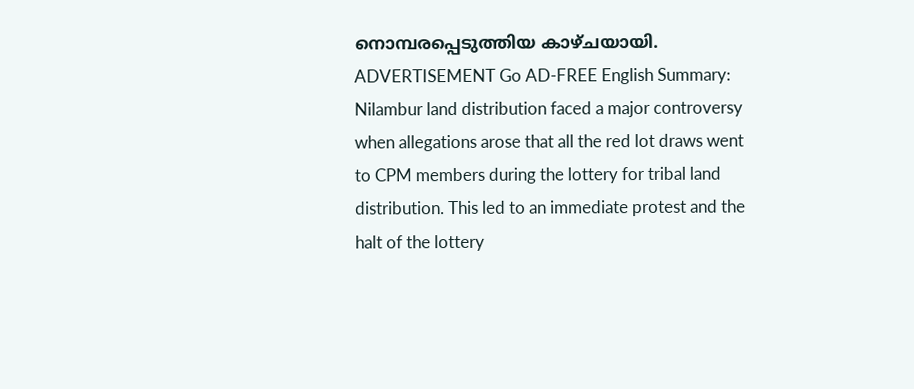നൊമ്പരപ്പെടുത്തിയ കാഴ്ചയായി. ADVERTISEMENT Go AD-FREE English Summary:
Nilambur land distribution faced a major controversy when allegations arose that all the red lot draws went to CPM members during the lottery for tribal land distribution. This led to an immediate protest and the halt of the lottery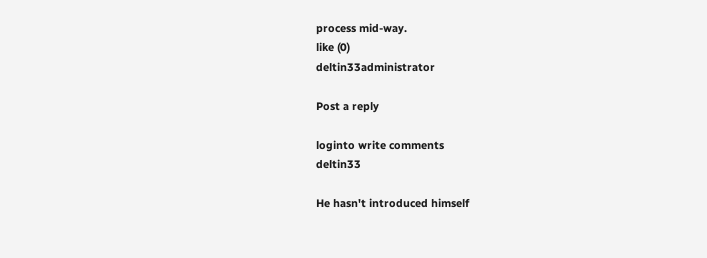process mid-way.
like (0)
deltin33administrator

Post a reply

loginto write comments
deltin33

He hasn't introduced himself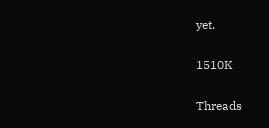yet.

1510K

Threads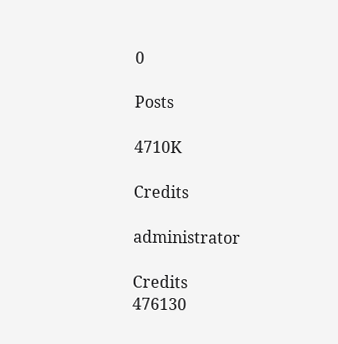0

Posts

4710K

Credits

administrator

Credits
476130